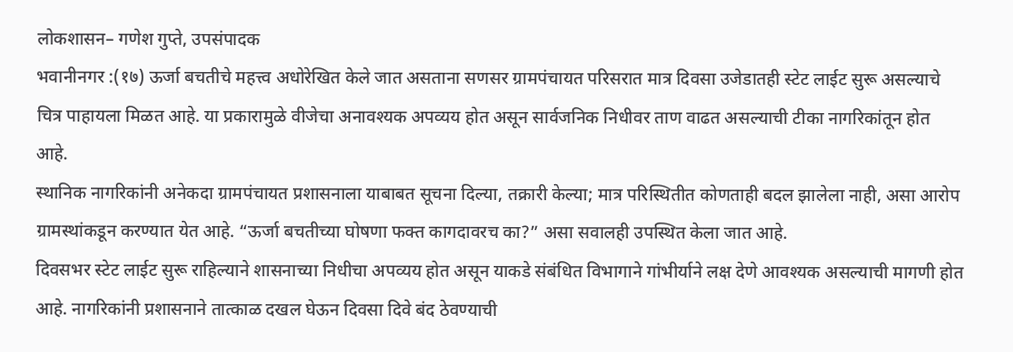लोकशासन– गणेश गुप्ते, उपसंपादक
भवानीनगर :(१७) ऊर्जा बचतीचे महत्त्व अधोरेखित केले जात असताना सणसर ग्रामपंचायत परिसरात मात्र दिवसा उजेडातही स्टेट लाईट सुरू असल्याचे चित्र पाहायला मिळत आहे. या प्रकारामुळे वीजेचा अनावश्यक अपव्यय होत असून सार्वजनिक निधीवर ताण वाढत असल्याची टीका नागरिकांतून होत आहे.
स्थानिक नागरिकांनी अनेकदा ग्रामपंचायत प्रशासनाला याबाबत सूचना दिल्या, तक्रारी केल्या; मात्र परिस्थितीत कोणताही बदल झालेला नाही, असा आरोप ग्रामस्थांकडून करण्यात येत आहे. “ऊर्जा बचतीच्या घोषणा फक्त कागदावरच का?” असा सवालही उपस्थित केला जात आहे.
दिवसभर स्टेट लाईट सुरू राहिल्याने शासनाच्या निधीचा अपव्यय होत असून याकडे संबंधित विभागाने गांभीर्याने लक्ष देणे आवश्यक असल्याची मागणी होत आहे. नागरिकांनी प्रशासनाने तात्काळ दखल घेऊन दिवसा दिवे बंद ठेवण्याची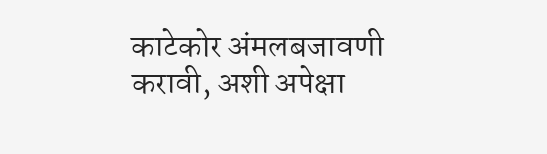काटेकोर अंमलबजावणी करावी, अशी अपेक्षा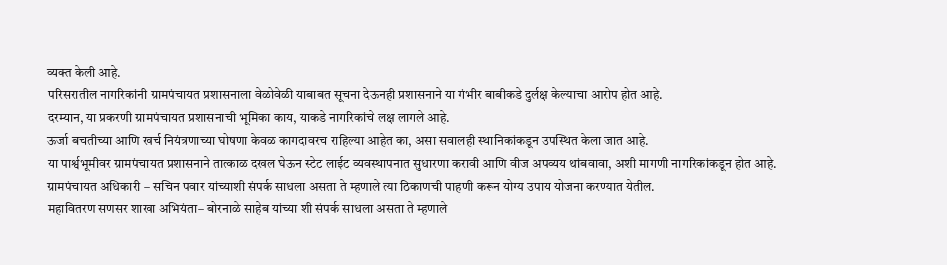व्यक्त केली आहे.
परिसरातील नागरिकांनी ग्रामपंचायत प्रशासनाला वेळोवेळी याबाबत सूचना देऊनही प्रशासनाने या गंभीर बाबीकडे दुर्लक्ष केल्याचा आरोप होत आहे.
दरम्यान, या प्रकरणी ग्रामपंचायत प्रशासनाची भूमिका काय, याकडे नागरिकांचे लक्ष लागले आहे.
ऊर्जा बचतीच्या आणि खर्च नियंत्रणाच्या घोषणा केवळ कागदावरच राहिल्या आहेत का, असा सवालही स्थानिकांकडून उपस्थित केला जात आहे.
या पार्श्वभूमीवर ग्रामपंचायत प्रशासनाने तात्काळ दखल घेऊन स्टेट लाईट व्यवस्थापनात सुधारणा करावी आणि वीज अपव्यय थांबवावा, अशी मागणी नागरिकांकडून होत आहे.
ग्रामपंचायत अधिकारी – सचिन पवार यांच्याशी संपर्क साधला असता ते म्हणाले त्या ठिकाणची पाहणी करून योग्य उपाय योजना करण्यात येतील.
महावितरण सणसर शाखा अभियंता– बोरनाळे साहेब यांच्या शी संपर्क साधला असता ते म्हणाले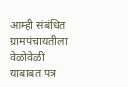आम्ही संबंधित ग्रामपंचायतीला वेळोवेळी याबाबत पत्र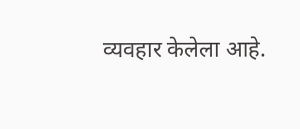व्यवहार केलेला आहे.